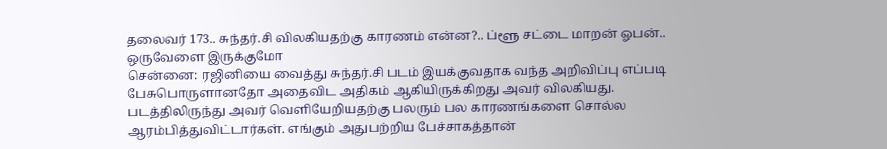தலைவர் 173.. சுந்தர்.சி விலகியதற்கு காரணம் என்ன?.. ப்ளூ சட்டை மாறன் ஓபன்.. ஒருவேளை இருக்குமோ
சென்னை: ரஜினியை வைத்து சுந்தர்.சி படம் இயக்குவதாக வந்த அறிவிப்பு எப்படி பேசுபொருளானதோ அதைவிட அதிகம் ஆகியிருக்கிறது அவர் விலகியது. படத்திலிருந்து அவர் வெளியேறியதற்கு பலரும் பல காரணங்களை சொல்ல ஆரம்பித்துவிட்டார்கள். எங்கும் அதுபற்றிய பேச்சாகத்தான்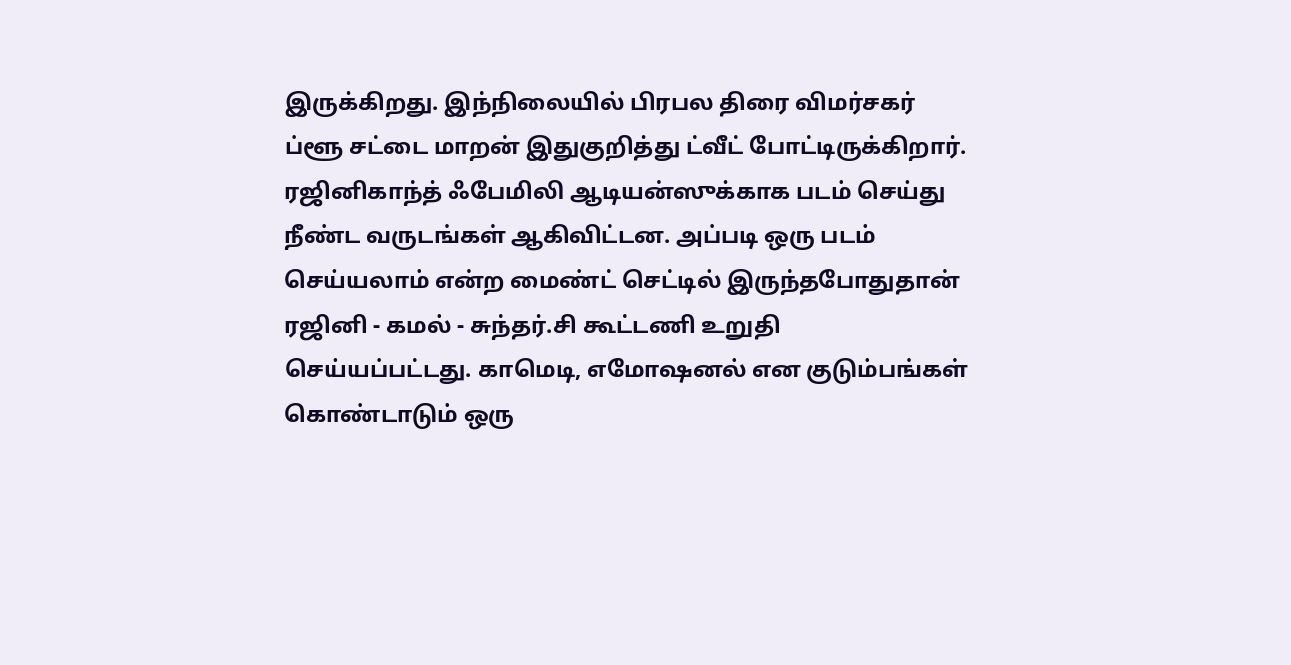இருக்கிறது. இந்நிலையில் பிரபல திரை விமர்சகர் ப்ளூ சட்டை மாறன் இதுகுறித்து ட்வீட் போட்டிருக்கிறார்.
ரஜினிகாந்த் ஃபேமிலி ஆடியன்ஸுக்காக படம் செய்து நீண்ட வருடங்கள் ஆகிவிட்டன. அப்படி ஒரு படம் செய்யலாம் என்ற மைண்ட் செட்டில் இருந்தபோதுதான் ரஜினி - கமல் - சுந்தர்.சி கூட்டணி உறுதி செய்யப்பட்டது. காமெடி, எமோஷனல் என குடும்பங்கள் கொண்டாடும் ஒரு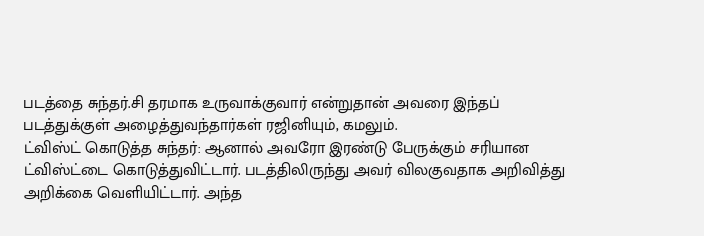படத்தை சுந்தர்.சி தரமாக உருவாக்குவார் என்றுதான் அவரை இந்தப் படத்துக்குள் அழைத்துவந்தார்கள் ரஜினியும், கமலும்.
ட்விஸ்ட் கொடுத்த சுந்தர்: ஆனால் அவரோ இரண்டு பேருக்கும் சரியான ட்விஸ்ட்டை கொடுத்துவிட்டார். படத்திலிருந்து அவர் விலகுவதாக அறிவித்து அறிக்கை வெளியிட்டார். அந்த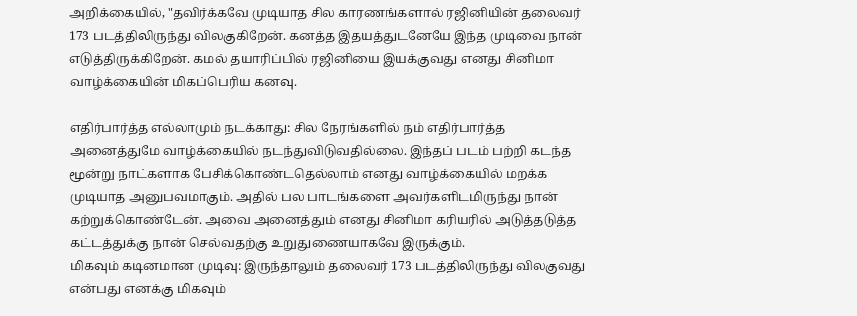அறிக்கையில், "தவிர்க்கவே முடியாத சில காரணங்களால் ரஜினியின் தலைவர் 173 படத்திலிருந்து விலகுகிறேன். கனத்த இதயத்துடனேயே இந்த முடிவை நான் எடுத்திருக்கிறேன். கமல் தயாரிப்பில் ரஜினியை இயக்குவது எனது சினிமா வாழ்க்கையின் மிகப்பெரிய கனவு.

எதிர்பார்த்த எல்லாமும் நடக்காது: சில நேரங்களில் நம் எதிர்பார்த்த அனைத்துமே வாழ்க்கையில் நடந்துவிடுவதில்லை. இந்தப் படம் பற்றி கடந்த மூன்று நாட்களாக பேசிக்கொண்டதெல்லாம் எனது வாழ்க்கையில் மறக்க முடியாத அனுபவமாகும். அதில் பல பாடங்களை அவர்களிடமிருந்து நான் கற்றுக்கொண்டேன். அவை அனைத்தும் எனது சினிமா கரியரில் அடுத்தடுத்த கட்டத்துக்கு நான் செல்வதற்கு உறுதுணையாகவே இருக்கும்.
மிகவும் கடினமான முடிவு: இருந்தாலும் தலைவர் 173 படத்திலிருந்து விலகுவது என்பது எனக்கு மிகவும்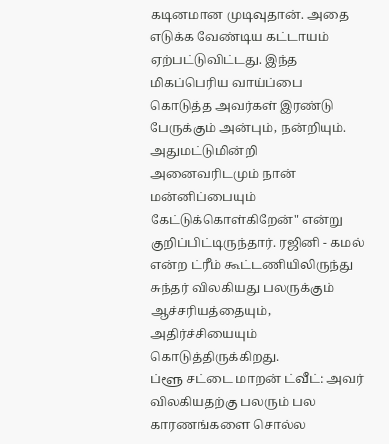கடினமான முடிவுதான். அதை எடுக்க வேண்டிய கட்டாயம் ஏற்பட்டுவிட்டது. இந்த மிகப்பெரிய வாய்ப்பை கொடுத்த அவர்கள் இரண்டு பேருக்கும் அன்பும், நன்றியும். அதுமட்டுமின்றி அனைவரிடமும் நான் மன்னிப்பையும் கேட்டுக்கொள்கிறேன்" என்று குறிப்பிட்டிருந்தார். ரஜினி - கமல் என்ற ட்ரீம் கூட்டணியிலிருந்து சுந்தர் விலகியது பலருக்கும் ஆச்சரியத்தையும், அதிர்ச்சியையும் கொடுத்திருக்கிறது.
ப்ளூ சட்டை மாறன் ட்வீட்: அவர் விலகியதற்கு பலரும் பல காரணங்களை சொல்ல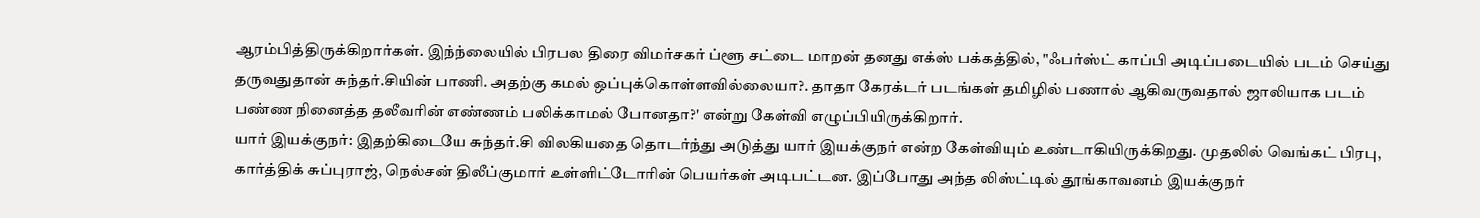ஆரம்பித்திருக்கிறார்கள். இந்ந்லையில் பிரபல திரை விமர்சகர் ப்ளூ சட்டை மாறன் தனது எக்ஸ் பக்கத்தில், "ஃபர்ஸ்ட் காப்பி அடிப்படையில் படம் செய்து தருவதுதான் சுந்தர்.சியின் பாணி. அதற்கு கமல் ஒப்புக்கொள்ளவில்லையா?. தாதா கேரக்டர் படங்கள் தமிழில் பணால் ஆகிவருவதால் ஜாலியாக படம் பண்ண நினைத்த தலீவரின் எண்ணம் பலிக்காமல் போனதா?' என்று கேள்வி எழுப்பியிருக்கிறார்.
யார் இயக்குநர்: இதற்கிடையே சுந்தர்.சி விலகியதை தொடர்ந்து அடுத்து யார் இயக்குநர் என்ற கேள்வியும் உண்டாகியிருக்கிறது. முதலில் வெங்கட் பிரபு, கார்த்திக் சுப்புராஜ், நெல்சன் திலீப்குமார் உள்ளிட்டோரின் பெயர்கள் அடிபட்டன. இப்போது அந்த லிஸ்ட்டில் தூங்காவனம் இயக்குநர்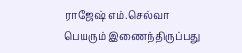ராஜேஷ் எம்.செல்வா பெயரும் இணைந்திருப்பது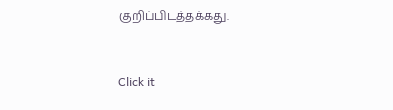குறிப்பிடத்தக்கது.


Click it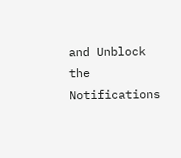and Unblock the Notifications